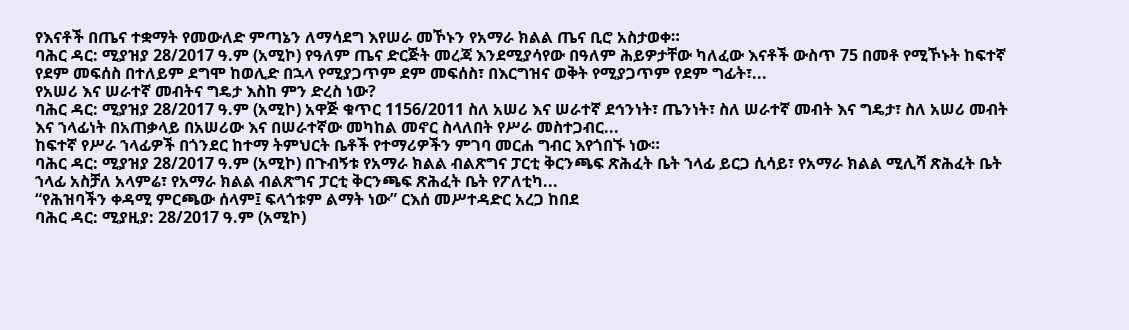የእናቶች በጤና ተቋማት የመውለድ ምጣኔን ለማሳደግ እየሠራ መኾኑን የአማራ ክልል ጤና ቢሮ አስታወቀ።
ባሕር ዳር: ሚያዝያ 28/2017 ዓ.ም (አሚኮ) የዓለም ጤና ድርጅት መረጃ እንደሚያሳየው በዓለም ሕይዎታቸው ካለፈው እናቶች ውስጥ 75 በመቶ የሚኾኑት ከፍተኛ የደም መፍሰስ በተለይም ደግሞ ከወሊድ በኋላ የሚያጋጥም ደም መፍሰስ፣ በእርግዝና ወቅት የሚያጋጥም የደም ግፊት፣...
የአሠሪ እና ሠራተኛ መብትና ግዴታ እስከ ምን ድረስ ነው?
ባሕር ዳር: ሚያዝያ 28/2017 ዓ.ም (አሚኮ) አዋጅ ቁጥር 1156/2011 ስለ አሠሪ እና ሠራተኛ ደኅንነት፣ ጤንነት፣ ስለ ሠራተኛ መብት እና ግዴታ፣ ስለ አሠሪ መብት እና ኀላፊነት በአጠቃላይ በአሠሪው እና በሠራተኛው መካከል መኖር ስላለበት የሥራ መስተጋብር...
ከፍተኛ የሥራ ኀላፊዎች በጎንደር ከተማ ትምህርት ቤቶች የተማሪዎችን ምገባ መርሐ ግብር እየጎበኙ ነው።
ባሕር ዳር: ሚያዝያ 28/2017 ዓ.ም (አሚኮ) በጉብኝቱ የአማራ ክልል ብልጽግና ፓርቲ ቅርንጫፍ ጽሕፈት ቤት ኀላፊ ይርጋ ሲሳይ፣ የአማራ ክልል ሚሊሻ ጽሕፈት ቤት ኀላፊ አስቻለ አላምሬ፣ የአማራ ክልል ብልጽግና ፓርቲ ቅርንጫፍ ጽሕፈት ቤት የፖለቲካ...
“የሕዝባችን ቀዳሚ ምርጫው ሰላም፤ ፍላጎቱም ልማት ነው” ርእሰ መሥተዳድር አረጋ ከበደ
ባሕር ዳር: ሚያዚያ: 28/2017 ዓ.ም (አሚኮ)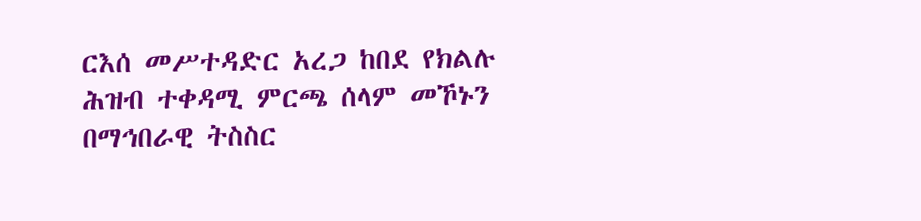ርእሰ መሥተዳድር አረጋ ከበደ የክልሉ ሕዝብ ተቀዳሚ ምርጫ ሰላም መኾኑን በማኅበራዊ ትስስር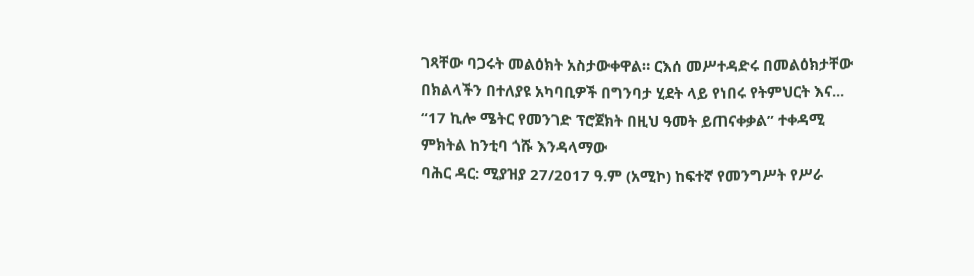ገጻቸው ባጋሩት መልዕክት አስታውቀዋል። ርእሰ መሥተዳድሩ በመልዕክታቸው በክልላችን በተለያዩ አካባቢዎች በግንባታ ሂደት ላይ የነበሩ የትምህርት እና...
“17 ኪሎ ሜትር የመንገድ ፕሮጀክት በዚህ ዓመት ይጠናቀቃል” ተቀዳሚ ምክትል ከንቲባ ጎሹ እንዳላማው
ባሕር ዳር: ሚያዝያ 27/2017 ዓ.ም (አሚኮ) ከፍተኛ የመንግሥት የሥራ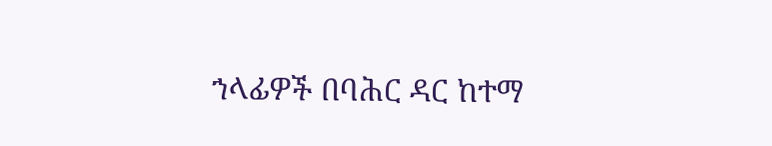ኀላፊዎች በባሕር ዳር ከተማ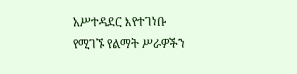አሥተዳደር እየተገነቡ የሚገኙ የልማት ሥራዎችን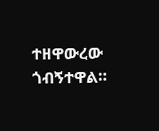ተዘዋውረው ጎብኝተዋል።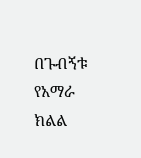በጉብኝቱ የአማራ ክልል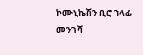ኮሙኒኬሽን ቢሮ ኀላፊ መንገሻ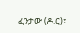ፈንታው (ዶ.ር)፣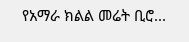የአማራ ክልል መሬት ቢሮ...